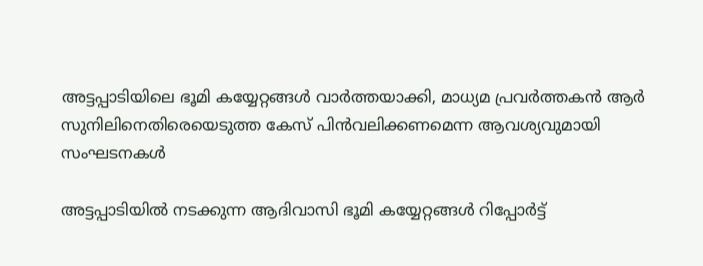അട്ടപ്പാടിയിലെ ഭൂമി കയ്യേറ്റങ്ങൾ വാർത്തയാക്കി, മാധ്യമ പ്രവർത്തകൻ ആർ സുനിലിനെതിരെയെടുത്ത കേസ് പിൻവലിക്കണമെന്ന ആവശ്യവുമായി സംഘടനകൾ

അട്ടപ്പാടിയിൽ നടക്കുന്ന ആദിവാസി ഭൂമി കയ്യേറ്റങ്ങൾ റിപ്പോർട്ട്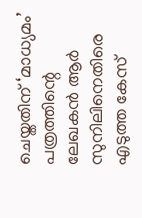ചെയ്തതിന് ‘മാധ്യമം’ പത്രത്തിന്റെ ലേഖകൻ ആർ സുനിലിനെതിരെ എടുത്ത കേസ്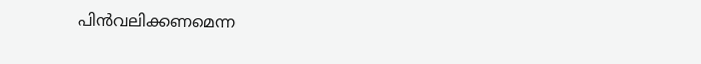പിൻവലിക്കണമെന്ന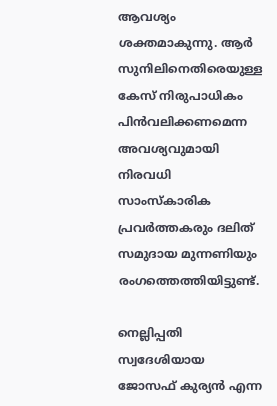ആവശ്യം ശക്തമാകുന്നു. ആർ സുനിലിനെതിരെയുള്ള കേസ് നിരുപാധികം പിൻവലിക്കണമെന്ന അവശ്യവുമായി നിരവധി സാംസ്‌കാരിക പ്രവർത്തകരും ദലിത് സമുദായ മുന്നണിയും രംഗത്തെത്തിയിട്ടുണ്ട്.

നെല്ലിപ്പതി സ്വദേശിയായ ജോസഫ് കുര്യൻ എന്ന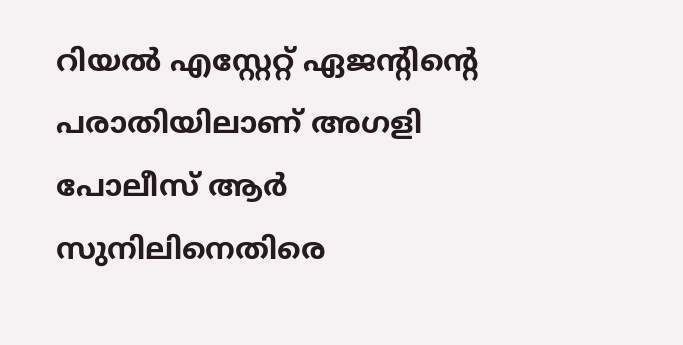റിയൽ എസ്റ്റേറ്റ് ഏജന്റിന്റെ പരാതിയിലാണ് അഗളി പോലീസ് ആർ സുനിലിനെതിരെ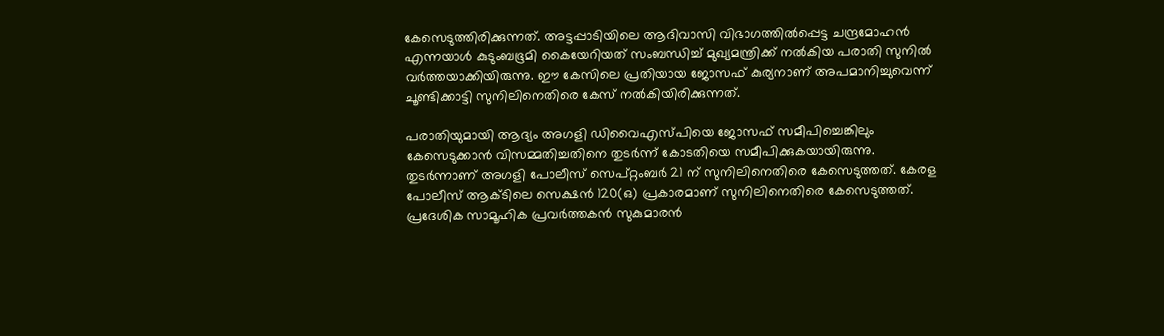കേസെടുത്തിരിക്കുന്നത്. അട്ടപ്പാടിയിലെ ആദിവാസി വിഭാഗത്തിൽപ്പെട്ട ചന്ദ്രമോഹൻ എന്നയാൾ കുടുംബഭൂമി കൈയേറിയത് സംബന്ധിച്ച് മുഖ്യമന്ത്രിക്ക് നൽകിയ പരാതി സുനിൽ വർത്തയാക്കിയിരുന്നു. ഈ കേസിലെ പ്രതിയായ ജോസഫ് കുര്യനാണ് അപമാനിച്ചുവെന്ന് ചൂണ്ടിക്കാട്ടി സുനിലിനെതിരെ കേസ് നൽകിയിരിക്കുന്നത്.

പരാതിയുമായി ആദ്യം അഗളി ഡിവൈഎസ്പിയെ ജോസഫ് സമീപിച്ചെങ്കിലും കേസെടുക്കാൻ വിസമ്മതിച്ചതിനെ തുടർന്ന് കോടതിയെ സമീപിക്കുകയായിരുന്നു. തുടർന്നാണ് അഗളി പോലീസ് സെപ്റ്റംബർ 21 ന് സുനിലിനെതിരെ കേസെടുത്തത്. കേരള പോലീസ് ആക്ടിലെ സെക്ഷൻ 120(ഒ) പ്രകാരമാണ് സുനിലിനെതിരെ കേസെടുത്തത്. പ്രദേശിക സാമൂഹിക പ്രവർത്തകൻ സുകുമാരൻ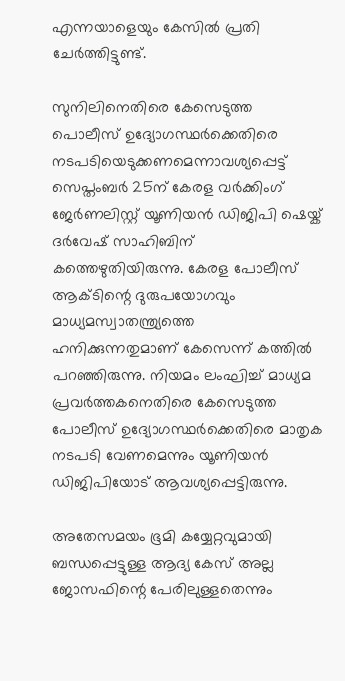എന്നയാളെയും കേസിൽ പ്രതി ചേർത്തിട്ടുണ്ട്.

സുനിലിനെതിരെ കേസെടുത്ത പൊലീസ് ഉദ്യോഗസ്ഥർക്കെതിരെ നടപടിയെടുക്കണമെന്നാവശ്യപ്പെട്ട് സെപ്തംബർ 25ന് കേരള വർക്കിംഗ് ജേർണലിസ്റ്റ് യൂണിയൻ ഡിജിപി ഷെയ്ക് ദർവേഷ് സാഹിബിന് കത്തെഴുതിയിരുന്നു. കേരള പോലീസ് ആക്ടിന്റെ ദുരുപയോഗവും മാധ്യമസ്വാതന്ത്ര്യത്തെ ഹനിക്കുന്നതുമാണ് കേസെന്ന് കത്തിൽ പറഞ്ഞിരുന്നു. നിയമം ലംഘിച്ച് മാധ്യമ പ്രവർത്തകനെതിരെ കേസെടുത്ത പോലീസ് ഉദ്യോഗസ്ഥർക്കെതിരെ മാതൃക നടപടി വേണമെന്നും യൂണിയൻ ഡിജിപിയോട് ആവശ്യപ്പെട്ടിരുന്നു.

അതേസമയം ഭൂമി കയ്യേറ്റവുമായി ബന്ധപ്പെട്ടുള്ള ആദ്യ കേസ് അല്ല ജോസഫിന്റെ പേരിലുള്ളതെന്നും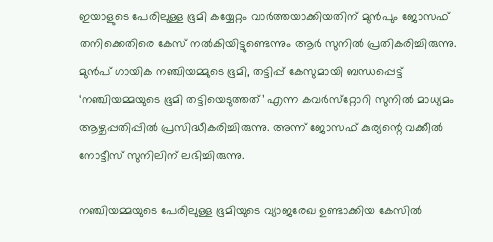ഇയാളുടെ പേരിലുള്ള ഭൂമി കയ്യേറ്റം വാർത്തയാക്കിയതിന് മുൻപും ജോസഫ് തനിക്കെതിരെ കേസ് നൽകിയിട്ടുണ്ടെന്നും ആർ സുനിൽ പ്രതികരിച്ചിരുന്നു. മുൻപ് ഗായിക നഞ്ചിയമ്മുടെ ഭൂമി, തട്ടിപ്പ് കേസുമായി ബന്ധപ്പെട്ട് ‘നഞ്ചിയമ്മയുടെ ഭൂമി തട്ടിയെടുത്തത്’ എന്ന കവര്‍സ്‌റ്റോറി സുനിൽ മാധ്യമം ആഴ്ചപ്പതിപ്പിൽ പ്രസിദ്ധീകരിച്ചിരുന്നു. അന്ന് ജോസഫ് കുര്യന്റെ വക്കീൽ നോട്ടീസ് സുനിലിന് ലഭിച്ചിരുന്നു.

നഞ്ചിയമ്മയുടെ പേരിലുള്ള ഭൂമിയുടെ വ്യാജരേഖ ഉണ്ടാക്കിയ കേസിൽ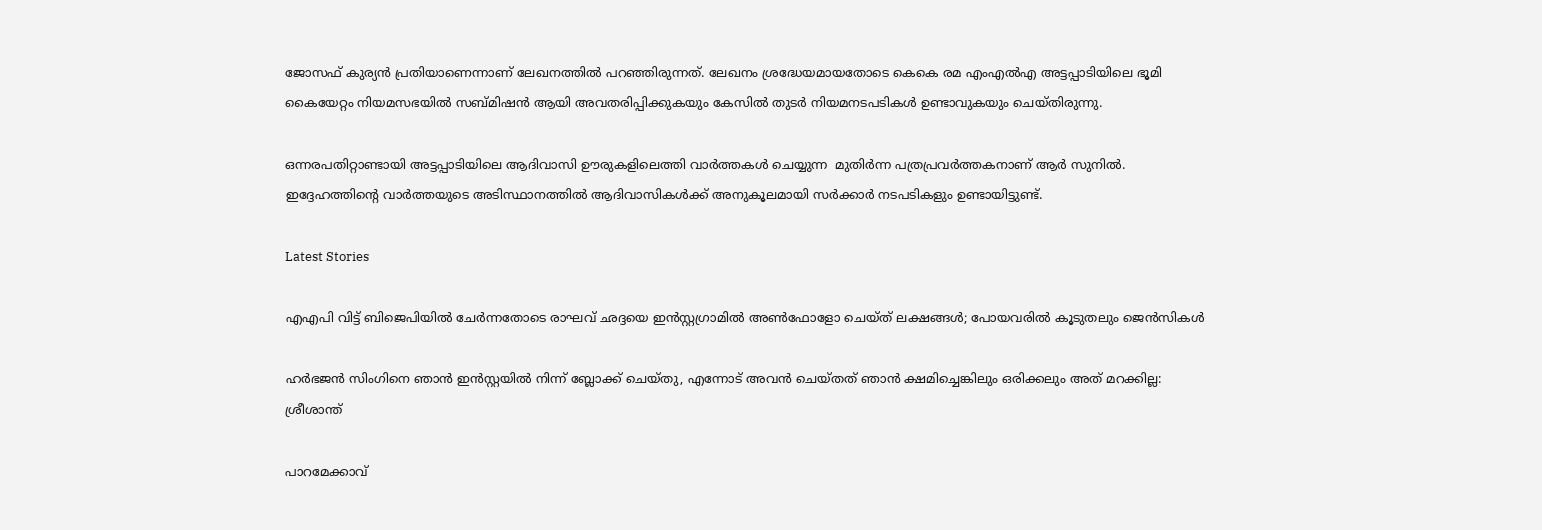ജോസഫ് കുര്യൻ പ്രതിയാണെന്നാണ് ലേഖനത്തിൽ പറഞ്ഞിരുന്നത്. ലേഖനം ശ്രദ്ധേയമായതോടെ കെകെ രമ എംഎല്‍എ അട്ടപ്പാടിയിലെ ഭൂമി കൈയേറ്റം നിയമസഭയില്‍ സബ്മിഷന്‍ ആയി അവതരിപ്പിക്കുകയും കേസിൽ തുടർ നിയമനടപടികൾ ഉണ്ടാവുകയും ചെയ്തിരുന്നു.

ഒന്നരപതിറ്റാണ്ടായി അട്ടപ്പാടിയിലെ ആദിവാസി ഊരുകളിലെത്തി വാര്‍ത്തകള്‍ ചെയ്യുന്ന  മുതിർന്ന പത്രപ്രവർത്തകനാണ് ആര്‍ സുനില്‍. ഇദ്ദേഹത്തിന്റെ വാര്‍ത്തയുടെ അടിസ്ഥാനത്തില്‍ ആദിവാസികള്‍ക്ക് അനുകൂലമായി സര്‍ക്കാര്‍ നടപടികളും ഉണ്ടായിട്ടുണ്ട്.

Latest Stories

എഎപി വിട്ട് ബിജെപിയിൽ ചേർന്നതോടെ രാഘവ് ഛദ്ദയെ ഇൻസ്റ്റഗ്രാമിൽ അൺഫോളോ ചെയ്ത് ലക്ഷങ്ങൾ; പോയവരിൽ കൂടുതലും ജെന്‍സികൾ

ഹർഭജൻ സിംഗിനെ ഞാൻ ഇൻസ്റ്റയിൽ നിന്ന് ബ്ലോക്ക് ചെയ്തു, എന്നോട് അവൻ ചെയ്തത് ഞാൻ ക്ഷമിച്ചെങ്കിലും ഒരിക്കലും അത് മറക്കില്ല: ശ്രീശാന്ത്

പാറമേക്കാവ്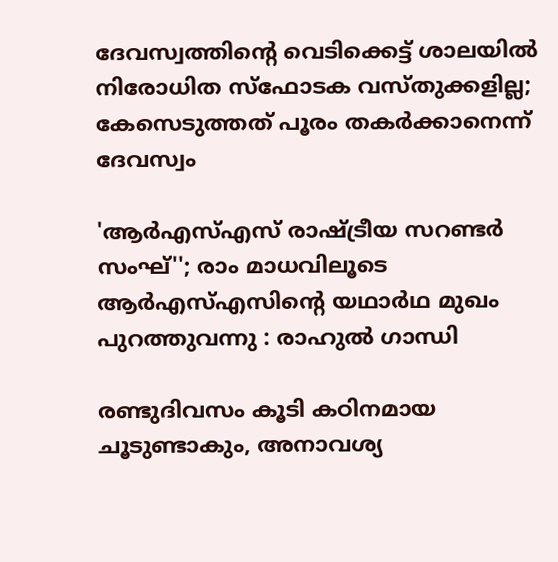ദേവസ്വത്തിന്റെ വെടിക്കെട്ട് ശാലയിൽ നിരോധിത സ്ഫോടക വസ്തുക്കളില്ല; കേസെടുത്തത് പൂരം തകർക്കാനെന്ന് ദേവസ്വം

'ആർഎസ്എസ് രാഷ്ട്രീയ സറണ്ടർ സംഘ്''; രാം മാധവിലൂടെ ആർഎസ്എസിന്റെ യഥാർഥ മുഖം പുറത്തുവന്നു : രാഹുൽ ഗാന്ധി

രണ്ടുദിവസം കൂടി കഠിനമായ ചൂടുണ്ടാകും, അനാവശ്യ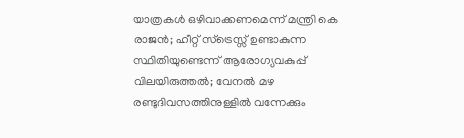യാത്രകള്‍ ഒഴിവാക്കണമെന്ന് മന്ത്രി കെ രാജന്‍; ഹീറ്റ് സ്‌ട്രെസ്സ് ഉണ്ടാകുന്ന സ്ഥിതിയുണ്ടെന്ന് ആരോഗ്യവകുപ്പ് വിലയിരുത്തല്‍; വേനല്‍ മഴ രണ്ടുദിവസത്തിനുള്ളില്‍ വന്നേക്കും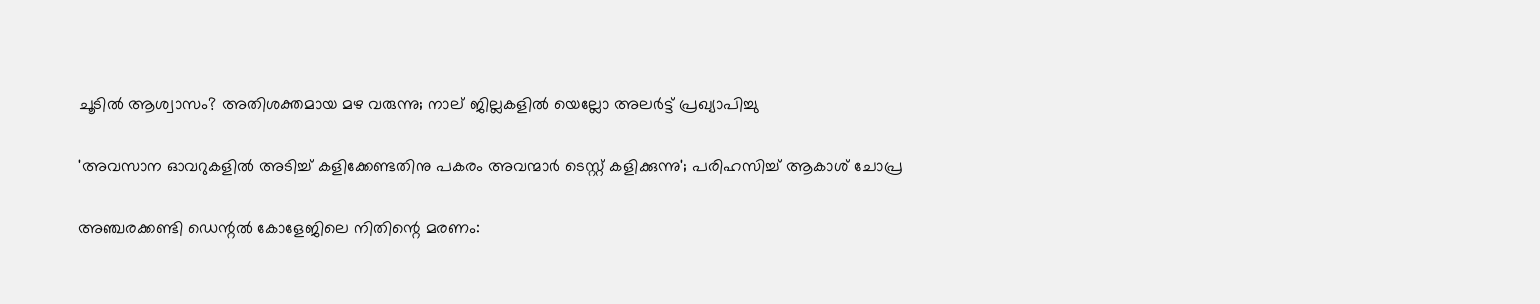ചൂടിൽ ആശ്വാസം? അതിശക്തമായ മഴ വരുന്നു; നാല് ജില്ലകളിൽ യെല്ലോ അലർട്ട് പ്രഖ്യാപിച്ചു

'അവസാന ഓവറുകളിൽ അടിച്ച് കളിക്കേണ്ടതിനു പകരം അവന്മാർ ടെസ്റ്റ് കളിക്കുന്നു'; പരിഹസിച്ച് ആകാശ് ചോപ്ര

അഞ്ചരക്കണ്ടി ഡെന്റല്‍ കോളേജിലെ നിതിന്റെ മരണം: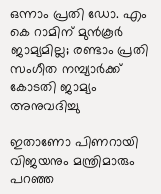ഒന്നാം പ്രതി ഡോ. എം കെ റാമിന് മുന്‍കൂര്‍ ജാമ്യമില്ല; രണ്ടാം പ്രതി സംഗീത നമ്പ്യാര്‍ക്ക് കോടതി ജാമ്യം അനുവദിച്ചു

ഇതാണോ പിണറായി വിജയനും മന്ത്രിമാരും പറഞ്ഞ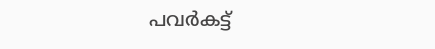പവർകട്ട്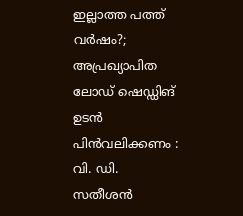ഇല്ലാത്ത പത്ത് വർഷം?; അപ്രഖ്യാപിത ലോഡ് ഷെഡ്ഡിങ് ഉടൻ പിൻവലിക്കണം : വി. ഡി. സതീശൻ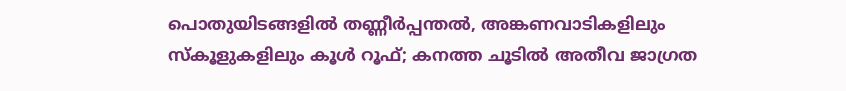പൊതുയിടങ്ങളിൽ തണ്ണീർപ്പന്തൽ, അങ്കണവാടികളിലും സ്കൂളുകളിലും കൂൾ റൂഫ്; കനത്ത ചൂടിൽ അതീവ ജാഗ്രത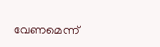വേണമെന്ന്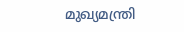മുഖ്യമന്ത്രി